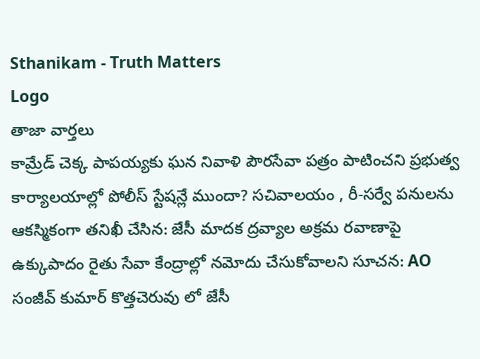Sthanikam - Truth Matters
Logo
తాజా వార్తలు
కామ్రేడ్ చెక్క పాపయ్యకు ఘన నివాళి పౌరసేవా పత్రం పాటించని ప్రభుత్వ కార్యాలయాల్లో పోలీస్ స్టేషన్లే ముందా? సచివాలయం , రీ-సర్వే పనులను ఆకస్మికంగా తనిఖీ చేసిన: జేసీ మాదక ద్రవ్యాల అక్రమ రవాణాపై ఉక్కుపాదం రైతు సేవా కేంద్రాల్లో నమోదు చేసుకోవాలని సూచన: AO సంజీవ్ కుమార్ కొత్తచెరువు లో జేసీ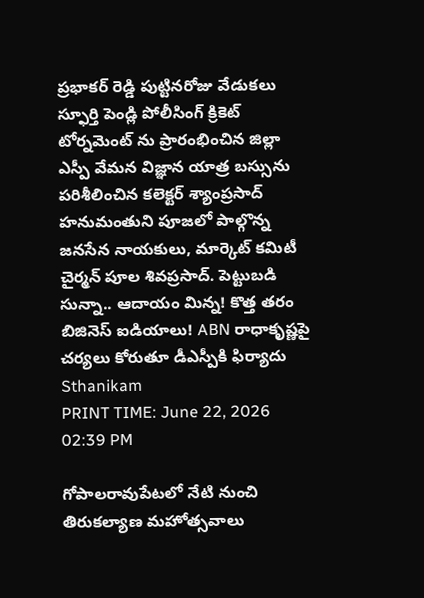ప్రభాకర్ రెడ్డి పుట్టినరోజు వేడుకలు స్ఫూర్తి పెండ్లి పోలీసింగ్ క్రికెట్ టోర్నమెంట్ ను ప్రారంభించిన జిల్లా ఎస్పీ వేమన విజ్ఞాన యాత్ర బస్సును పరిశీలించిన కలెక్టర్ శ్యాంప్రసాద్ హనుమంతుని పూజలో పాల్గొన్న జనసేన నాయకులు, మార్కెట్ కమిటీ చైర్మన్ పూల శివప్రసాద్. పెట్టుబడి సున్నా.. ఆదాయం మిన్న! కొత్త తరం బిజినెస్ ఐడియాలు! ABN రాధాకృష్ణపై చర్యలు కోరుతూ డీఎస్పీకి ఫిర్యాదు
Sthanikam
PRINT TIME: June 22, 2026 02:39 PM

గోపాలరావుపేటలో నేటి నుంచి తిరుకల్యాణ మహోత్సవాలు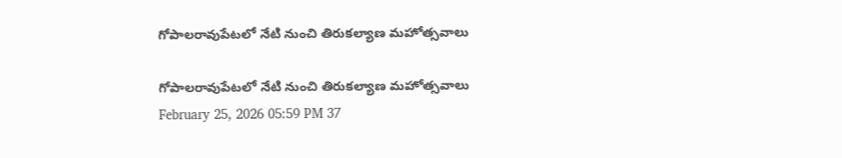గోపాలరావుపేటలో నేటి నుంచి తిరుకల్యాణ మహోత్సవాలు

గోపాలరావుపేటలో నేటి నుంచి తిరుకల్యాణ మహోత్సవాలు
February 25, 2026 05:59 PM 37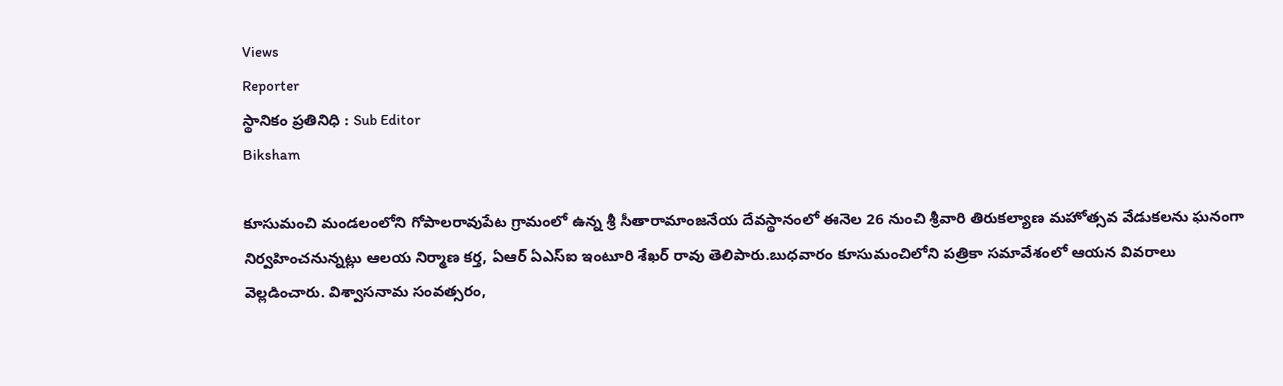Views
Reporter
స్థానికం ప్రతినిధి : Sub Editor
Biksham

కూసుమంచి మండలంలోని గోపాలరావుపేట గ్రామంలో ఉన్న శ్రీ సీతారామాంజనేయ దేవస్థానంలో ఈనెల 26 నుంచి శ్రీవారి తిరుకల్యాణ మహోత్సవ వేడుకలను ఘనంగా నిర్వహించనున్నట్లు ఆలయ నిర్మాణ కర్త, ఏఆర్ ఏఎస్ఐ ఇంటూరి శేఖర్ రావు తెలిపారు.బుధవారం కూసుమంచిలోని పత్రికా సమావేశంలో ఆయన వివరాలు వెల్లడించారు. విశ్వాసనామ సంవత్సరం,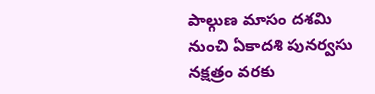పాల్గుణ మాసం దశమి నుంచి ఏకాదశి పునర్వసు నక్షత్రం వరకు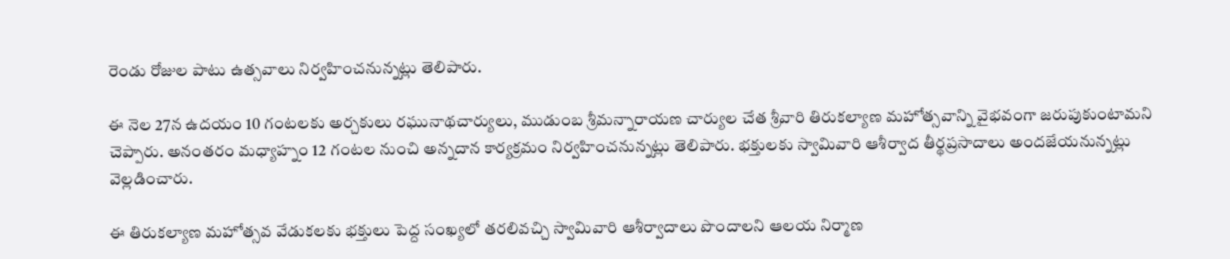రెండు రోజుల పాటు ఉత్సవాలు నిర్వహించనున్నట్లు తెలిపారు.

ఈ నెల 27న ఉదయం 10 గంటలకు అర్చకులు రఘునాథచార్యులు, ముడుంబ శ్రీమన్నారాయణ చార్యుల చేత శ్రీవారి తిరుకల్యాణ మహోత్సవాన్ని వైభవంగా జరుపుకుంటామని చెప్పారు. అనంతరం మధ్యాహ్నం 12 గంటల నుంచి అన్నదాన కార్యక్రమం నిర్వహించనున్నట్లు తెలిపారు. భక్తులకు స్వామివారి ఆశీర్వాద తీర్థప్రసాదాలు అందజేయనున్నట్లు వెల్లడించారు.

ఈ తిరుకల్యాణ మహోత్సవ వేడుకలకు భక్తులు పెద్ద సంఖ్యలో తరలివచ్చి స్వామివారి ఆశీర్వాదాలు పొందాలని ఆలయ నిర్మాణ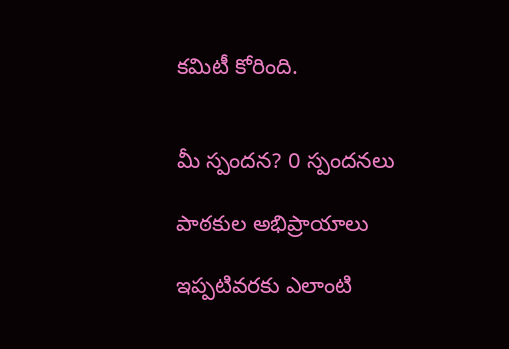కమిటీ కోరింది.


మీ స్పందన? 0 స్పందనలు

పాఠకుల అభిప్రాయాలు

ఇప్పటివరకు ఎలాంటి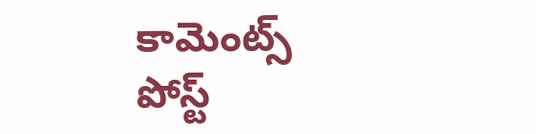కామెంట్స్ పోస్ట్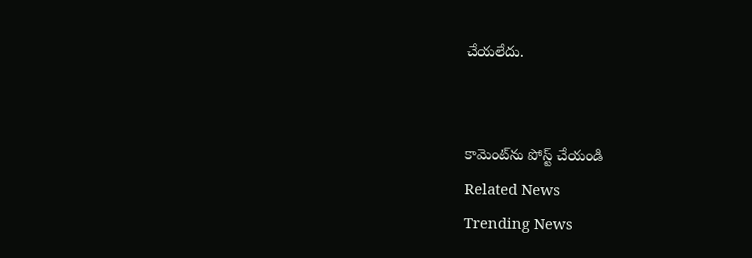చేయలేదు.


కామెంట్‌ను పోస్ట్ చేయండి
Related News
Trending News